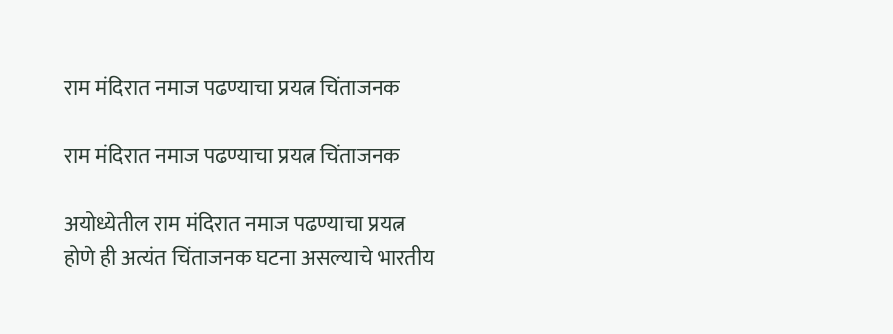राम मंदिरात नमाज पढण्याचा प्रयत्न चिंताजनक

राम मंदिरात नमाज पढण्याचा प्रयत्न चिंताजनक

अयोध्येतील राम मंदिरात नमाज पढण्याचा प्रयत्न होणे ही अत्यंत चिंताजनक घटना असल्याचे भारतीय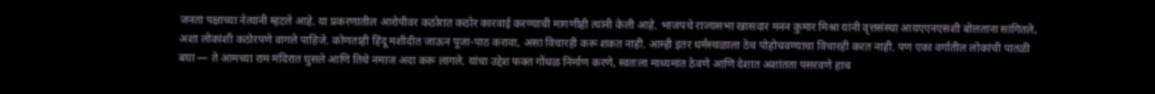जनता पक्षाच्या नेत्यांनी म्हटले आहे. या प्रकरणातील आरोपीवर कठोरात कठोर कारवाई करण्याची मागणीही त्यांनी केली आहे. भाजपचे राज्यसभा खासदार मनन कुमार मिश्रा यांनी वृत्तसंस्था आयएएनएसशी बोलताना सांगितले, अशा लोकांशी कठोरपणे वागले पाहिजे. कोणताही हिंदू मशीदीत जाऊन पूजा-पाठ करावा, असा विचारही करू शकत नाही. आम्ही इतर धर्मस्थळाला ठेच पोहोचवण्याचा विचारही करत नाही. पण एका वर्गातील लोकांची पातळी बघा — ते आमच्या राम मंदिरात घुसले आणि तिथे नमाज अदा करू लागले. यांचा उद्देश फक्त गोंधळ निर्माण करणे, स्वतःला माध्यमांत ठेवणे आणि देशात अशांतता पसरवणे हाच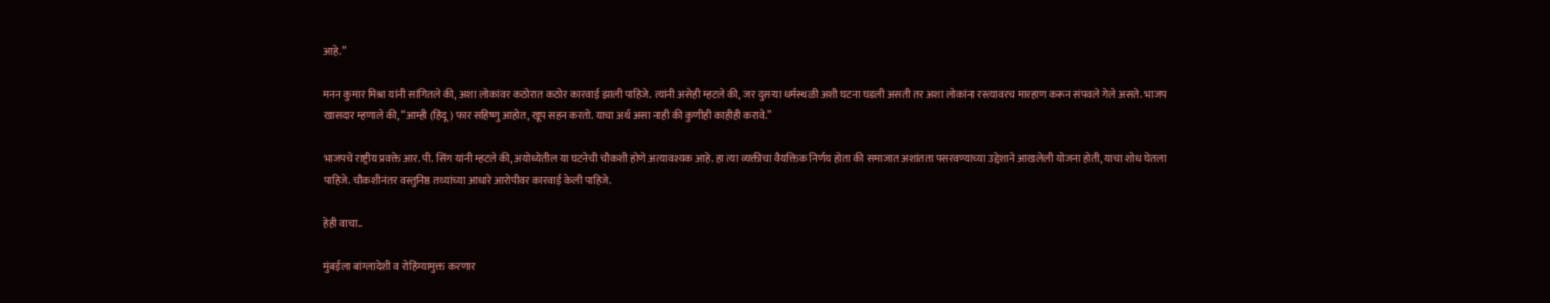आहे.”

मनन कुमार मिश्रा यांनी सांगितले की, अशा लोकांवर कठोरात कठोर कारवाई झाली पाहिजे. त्यांनी असेही म्हटले की, जर दुसऱ्या धर्मस्थळी अशी घटना घडली असती तर अशा लोकांना रस्त्यावरच मारहाण करून संपवले गेले असते. भाजप खासदार म्हणाले की, “आम्ही (हिंदू) फार सहिष्णु आहोत, खूप सहन करतो. याचा अर्थ असा नाही की कुणीही काहीही करावे.”

भाजपचे राष्ट्रीय प्रवक्ते आर. पी. सिंग यांनी म्हटले की, अयोध्येतील या घटनेची चौकशी होणे अत्यावश्यक आहे. हा त्या व्यक्तीचा वैयक्तिक निर्णय होता की समाजात अशांतता पसरवण्याच्या उद्देशाने आखलेली योजना होती, याचा शोध घेतला पाहिजे. चौकशीनंतर वस्तुनिष्ठ तथ्यांच्या आधारे आरोपीवर कारवाई केली पाहिजे.

हेही वाचा..

मुंबईला बांग्लादेशी व रोहिंग्यामुक्त करणार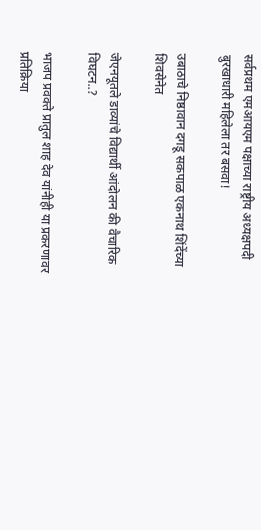सर्वप्रथम एमआयएम पक्षाच्या राष्ट्रीय अध्यक्षपदी बुरखाधारी महिलेला तर बसवा!

उबाठाचे निष्ठावान दगडू सकपाळ एकनाथ शिंदेंच्या शिवसेनेत

जेएनयूतले डाव्यांचे विद्यार्थी आंदोलन की वैचारिक विघटन..?

भाजप प्रवक्ते प्रातुल शाह देव यांनीही या प्रकरणावर प्रतिक्रिया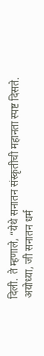दिली. ते म्हणाले, “येथे सनातन संस्कृतीची महानता स्पष्ट दिसते. अयोध्या, जी सनातन धर्म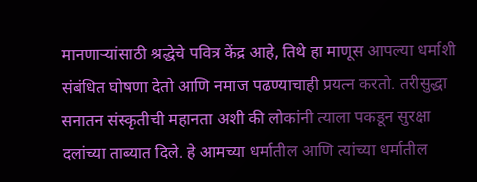मानणाऱ्यांसाठी श्रद्धेचे पवित्र केंद्र आहे, तिथे हा माणूस आपल्या धर्माशी संबंधित घोषणा देतो आणि नमाज पढण्याचाही प्रयत्न करतो. तरीसुद्धा सनातन संस्कृतीची महानता अशी की लोकांनी त्याला पकडून सुरक्षा दलांच्या ताब्यात दिले. हे आमच्या धर्मातील आणि त्यांच्या धर्मातील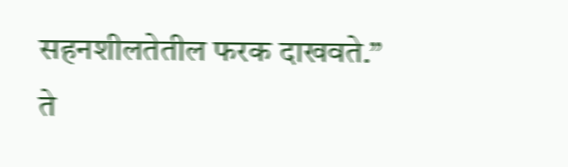सहनशीलतेतील फरक दाखवते.” ते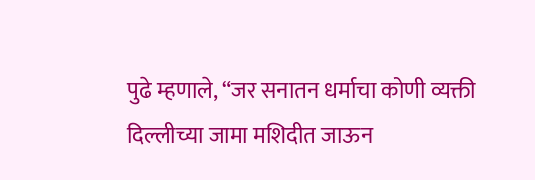पुढे म्हणाले, “जर सनातन धर्माचा कोणी व्यक्ती दिल्लीच्या जामा मशिदीत जाऊन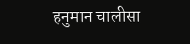हनुमान चालीसा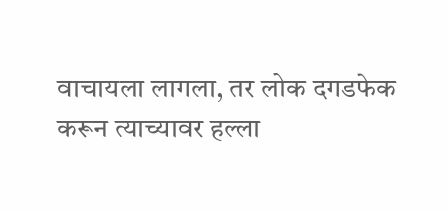वाचायला लागला, तर लोक दगडफेक करून त्याच्यावर हल्ला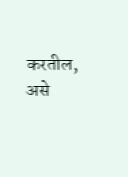करतील, असे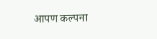आपण कल्पना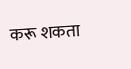करू शकता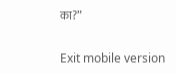का?”

Exit mobile version